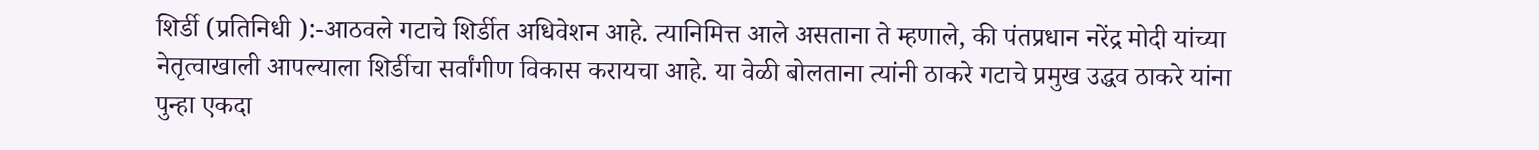शिर्डी (प्रतिनिधी ):-आठवले गटाचे शिर्डीत अधिवेशन आहे. त्यानिमित्त आले असताना ते म्हणाले, की पंतप्रधान नरेंद्र मोदी यांच्या नेतृत्वाखाली आपल्याला शिर्डीचा सर्वांगीण विकास करायचा आहे. या वेळी बोलताना त्यांनी ठाकरे गटाचे प्रमुख उद्धव ठाकरे यांना पुन्हा एकदा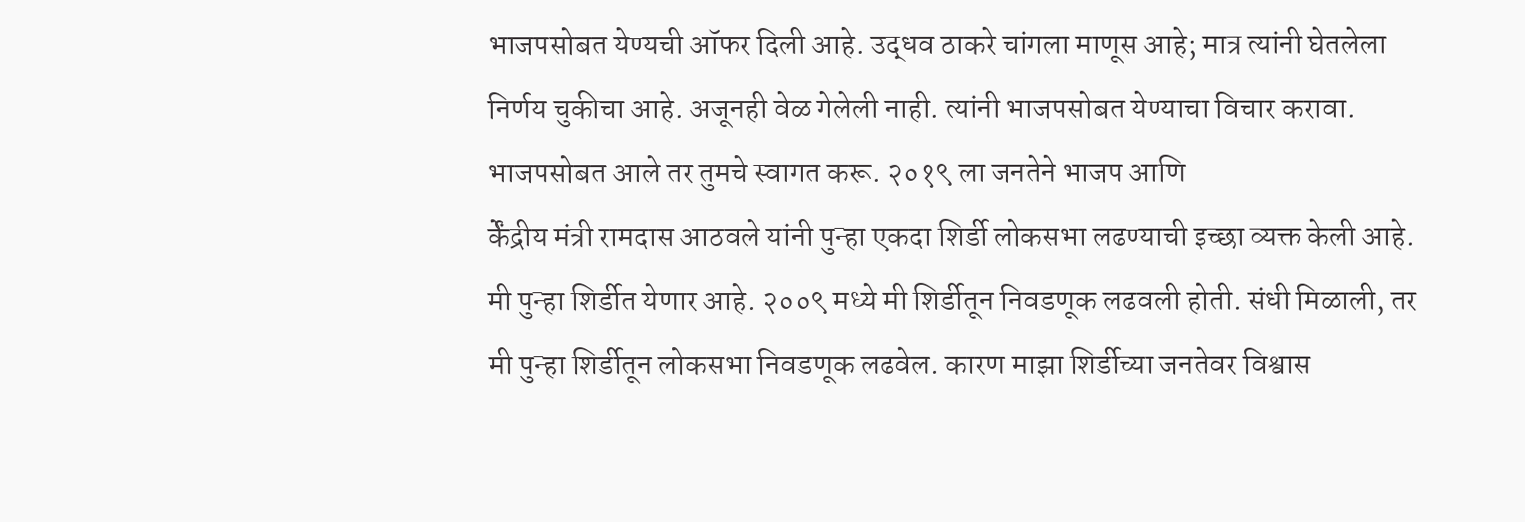भाजपसोबत येण्यची ऑफर दिली आहे. उद्धव ठाकरे चांगला माणूस आहे; मात्र त्यांनी घेतलेला निर्णय चुकीचा आहे. अजूनही वेळ गेलेली नाही. त्यांनी भाजपसोबत येण्याचा विचार करावा. भाजपसोबत आले तर तुमचे स्वागत करू. २०१९ ला जनतेने भाजप आणि
र्केंद्रीय मंत्री रामदास आठवले यांनी पुन्हा एकदा शिर्डी लोकसभा लढण्याची इच्छा व्यक्त केली आहे. मी पुन्हा शिर्डीत येणार आहे. २००९ मध्ये मी शिर्डीतून निवडणूक लढवली होती. संधी मिळाली, तर मी पुन्हा शिर्डीतून लोकसभा निवडणूक लढवेल. कारण माझा शिर्डीच्या जनतेवर विश्वास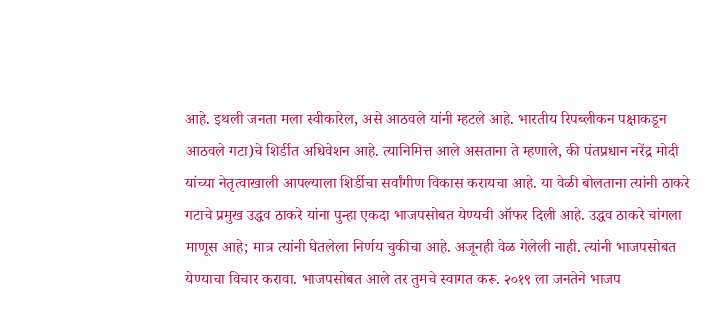आहे. इथली जनता मला स्वीकारेल, असे आठवले यांनी म्हटले आहे. भारतीय रिपब्लीकन पक्षाकडून
आठवले गटा)चे शिर्डीत अधिवेशन आहे. त्यानिमित्त आले असताना ते म्हणाले, की पंतप्रधान नरेंद्र मोदी यांच्या नेतृत्वाखाली आपल्याला शिर्डीचा सर्वांगीण विकास करायचा आहे. या वेळी बोलताना त्यांनी ठाकरे गटाचे प्रमुख उद्धव ठाकरे यांना पुन्हा एकदा भाजपसोबत येण्यची ऑफर दिली आहे. उद्धव ठाकरे चांगला माणूस आहे; मात्र त्यांनी घेतलेला निर्णय चुकीचा आहे. अजूनही वेळ गेलेली नाही. त्यांनी भाजपसोबत येण्याचा विचार करावा. भाजपसोबत आले तर तुमचे स्वागत करू. २०१९ ला जनतेने भाजप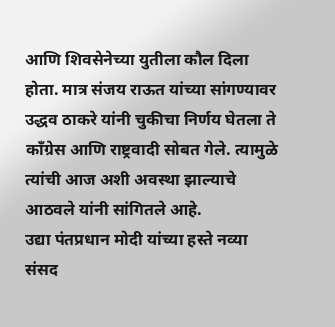आणि शिवसेनेच्या युतीला कौल दिला होता. मात्र संजय राऊत यांच्या सांगण्यावर उद्धव ठाकरे यांनी चुकीचा निर्णय घेतला ते काँग्रेस आणि राष्ट्रवादी सोबत गेले. त्यामुळे त्यांची आज अशी अवस्था झाल्याचे आठवले यांनी सांगितले आहे.
उद्या पंतप्रधान मोदी यांच्या हस्ते नव्या संसद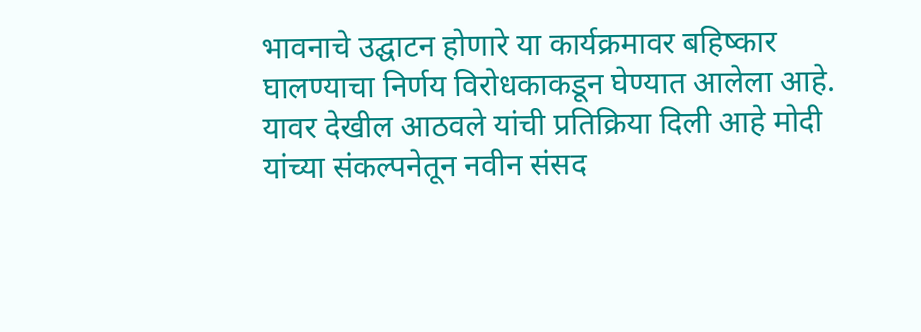भावनाचे उद्घाटन होणारे या कार्यक्रमावर बहिष्कार घालण्याचा निर्णय विरोधकाकडून घेण्यात आलेला आहे. यावर देखील आठवले यांची प्रतिक्रिया दिली आहे मोदी यांच्या संकल्पनेतून नवीन संसद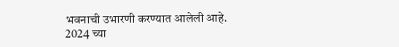भवनाची उभारणी करण्यात आलेली आहे.
2024 च्या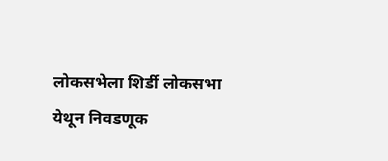लोकसभेला शिर्डी लोकसभा येथून निवडणूक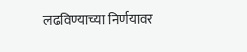लढविण्याच्या निर्णयावर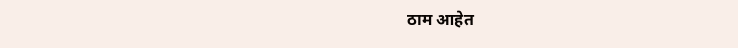ठाम आहेत